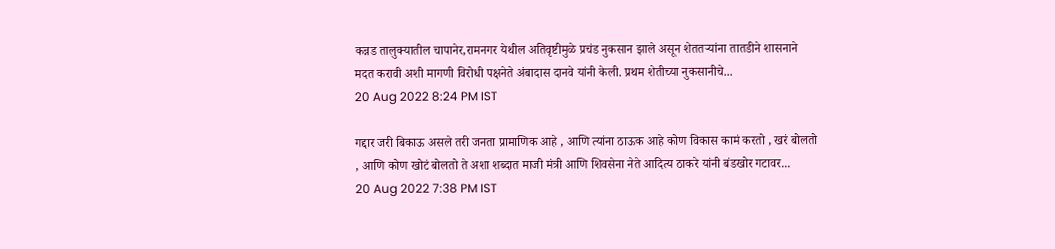कन्नड तालुक्यातील चापानेर,रामनगर येथील अतिवृष्टीमुळे प्रचंड नुकसान झाले असून शेततऱ्यांना तातडीने शासनाने मदत करावी अशी मागणी विरोधी पक्षनेते अंबादास दानवे यांनी केली. प्रथम शेतीच्या नुकसानीचे...
20 Aug 2022 8:24 PM IST

गद्दार जरी बिकाऊ असले तरी जनता प्रामाणिक आहे , आणि त्यांना ठाऊक आहे कोण विकास कामं करतो , खरं बोलतो , आणि कोण खोटं बोलतो ते अशा शब्दात माजी मंत्री आणि शिवसेना नेते आदित्य ठाकरे यांनी बंडखोर गटावर...
20 Aug 2022 7:38 PM IST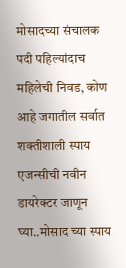मोसादच्या संचालक पदी पहिल्यांदाच महिलेची निवड, कोण आहे जगातील सर्वात शक्तीशाली स्पाय एजन्सीची नवीन डायरेक्टर जाणून घ्या..मोसाद च्या स्पाय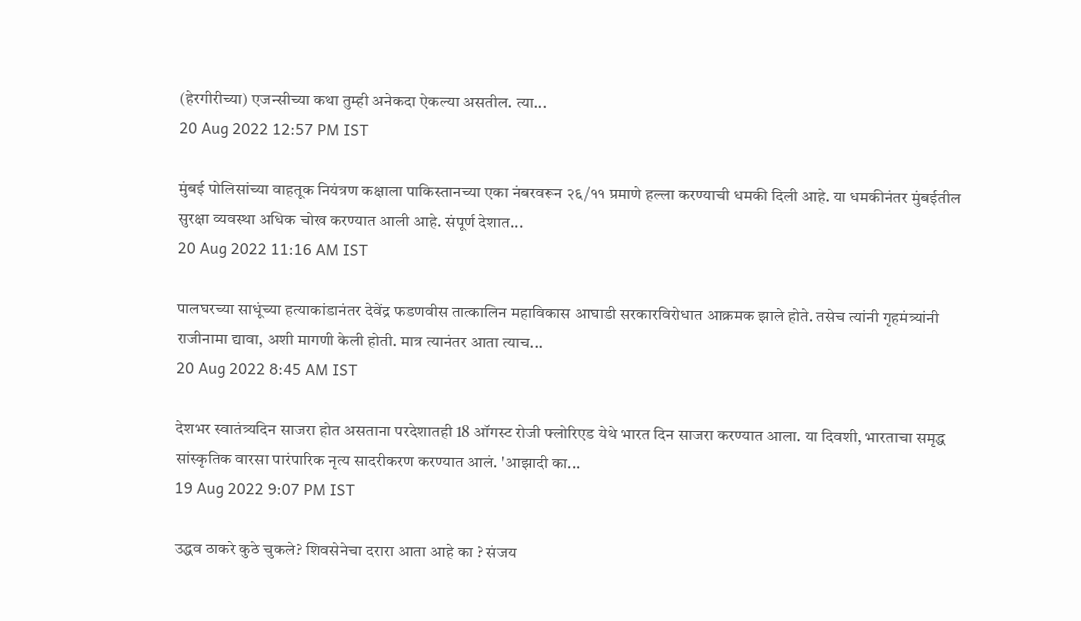(हेरगीरीच्या) एजन्सीच्या कथा तुम्ही अनेकदा ऐकल्या असतील. त्या...
20 Aug 2022 12:57 PM IST

मुंबई पोलिसांच्या वाहतूक नियंत्रण कक्षाला पाकिस्तानच्या एका नंबरवरून २६/११ प्रमाणे हल्ला करण्याची धमकी दिली आहे. या धमकीनंतर मुंबईतील सुरक्षा व्यवस्था अधिक चोख करण्यात आली आहे. संपूर्ण देशात...
20 Aug 2022 11:16 AM IST

पालघरच्या साधूंच्या हत्याकांडानंतर देवेंद्र फडणवीस तात्कालिन महाविकास आघाडी सरकारविरोधात आक्रमक झाले होते. तसेच त्यांनी गृहमंत्र्यांनी राजीनामा द्यावा, अशी मागणी केली होती. मात्र त्यानंतर आता त्याच...
20 Aug 2022 8:45 AM IST

देशभर स्वातंत्र्यदिन साजरा होत असताना परदेशातही 18 ऑगस्ट रोजी फ्लोरिएड येथे भारत दिन साजरा करण्यात आला. या दिवशी, भारताचा समृद्ध सांस्कृतिक वारसा पारंपारिक नृत्य सादरीकरण करण्यात आलं. 'आझादी का...
19 Aug 2022 9:07 PM IST

उद्धव ठाकरे कुठे चुकले? शिवसेनेचा दरारा आता आहे का ? संजय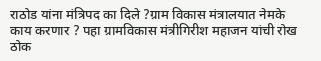राठोड यांना मंत्रिपद का दिले ?ग्राम विकास मंत्रालयात नेमके काय करणार ? पहा ग्रामविकास मंत्रीगिरीश महाजन यांची रोख ठोक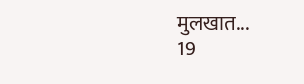मुलखात...
19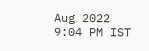Aug 2022 9:04 PM IST